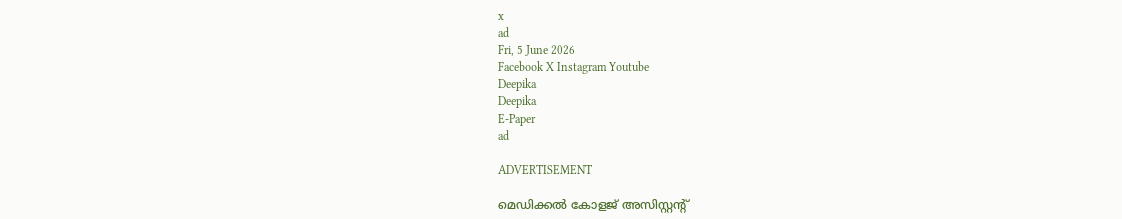x
ad
Fri, 5 June 2026
Facebook X Instagram Youtube
Deepika
Deepika
E-Paper
ad

ADVERTISEMENT

മെഡിക്കൽ കോളജ് അസിസ്റ്റന്‍റ്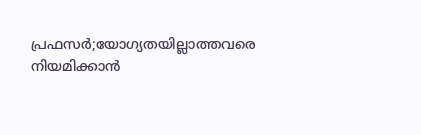പ്രഫസർ;യോഗ്യതയില്ലാത്തവരെ നിയമിക്കാൻ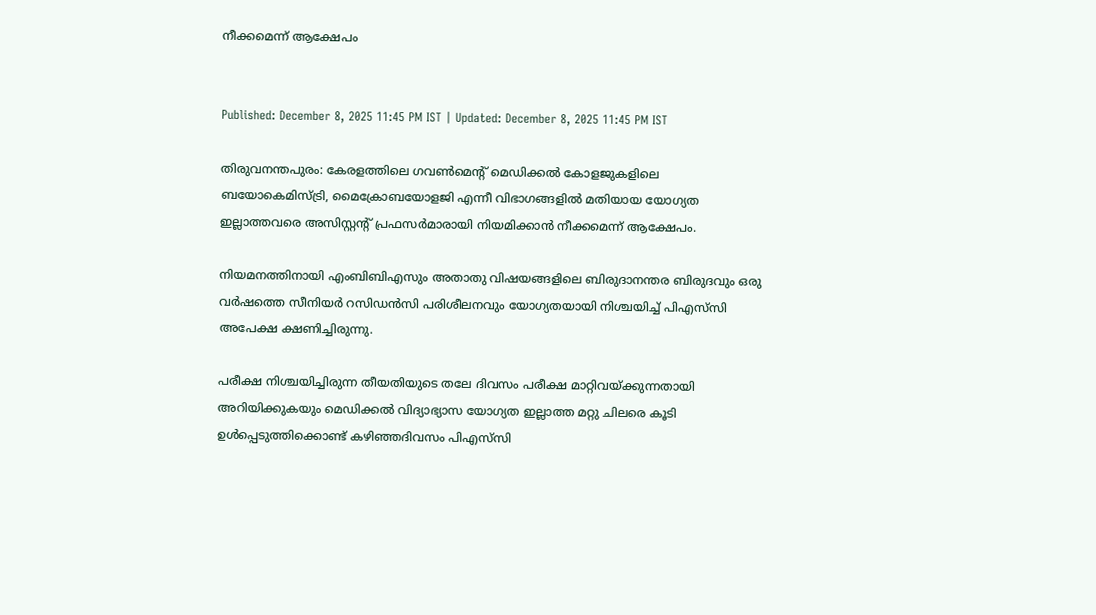നീക്കമെന്ന് ആക്ഷേപം


Published: December 8, 2025 11:45 PM IST | Updated: December 8, 2025 11:45 PM IST

തിരുവനന്തപുരം: കേരളത്തിലെ ഗവണ്‍മെന്‍റ് മെഡിക്കൽ കോളജുകളിലെ ബയോകെമിസ്ട്രി, മൈക്രോബയോളജി എന്നീ വിഭാഗങ്ങളിൽ മതിയായ യോഗ്യത ഇല്ലാത്തവരെ അസിസ്റ്റന്‍റ് പ്രഫസർമാരായി നിയമിക്കാൻ നീക്കമെന്ന് ആക്ഷേപം.

നിയമനത്തിനായി എംബിബിഎസും അതാതു വിഷയങ്ങളിലെ ബിരുദാനന്തര ബിരുദവും ഒരു വർഷത്തെ സീനിയർ റസിഡൻസി പരിശീലനവും യോഗ്യതയായി നിശ്ചയിച്ച് പിഎസ്‌സി അപേക്ഷ ക്ഷണിച്ചിരുന്നു.

പരീക്ഷ നിശ്ചയിച്ചിരുന്ന തീയതിയുടെ തലേ ദിവസം പരീക്ഷ മാറ്റിവയ്ക്കുന്നതായി അറിയിക്കുകയും മെഡിക്കൽ വിദ്യാഭ്യാസ യോഗ്യത ഇല്ലാത്ത മറ്റു ചിലരെ കൂടി ഉൾപ്പെടുത്തിക്കൊണ്ട് കഴിഞ്ഞദിവസം പിഎസ്‌സി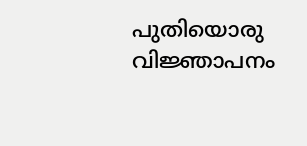പുതിയൊരു വിജ്ഞാപനം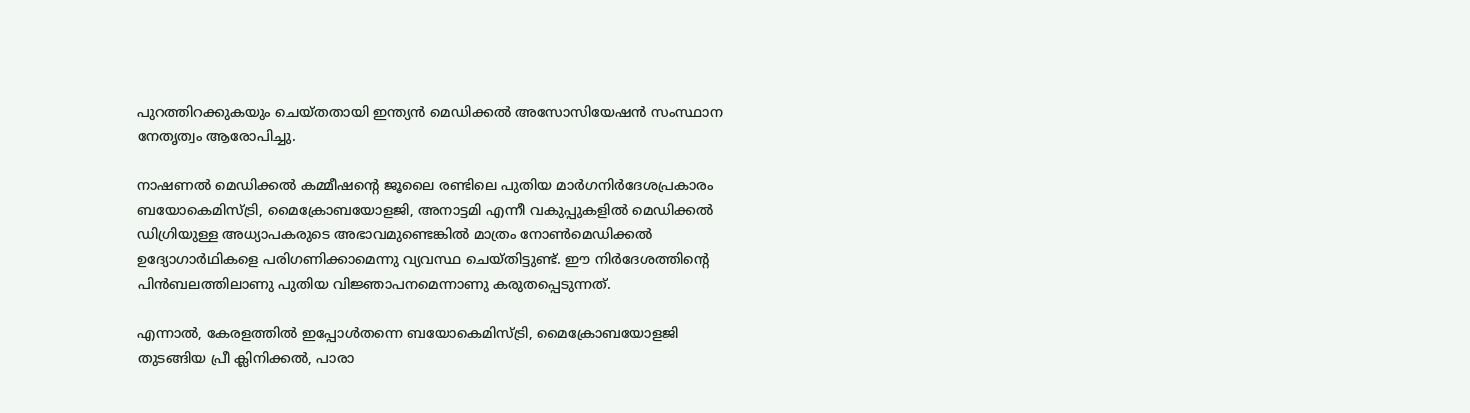പുറത്തിറക്കുകയും ചെയ്തതായി ഇന്ത്യൻ മെഡിക്കൽ അസോസിയേഷൻ സംസ്ഥാന നേതൃത്വം ആരോപിച്ചു.

നാഷണൽ മെഡിക്കൽ കമ്മീഷന്‍റെ ജൂലൈ രണ്ടിലെ പുതിയ മാർഗനിർദേശപ്രകാരം ബയോകെമിസ്ട്രി, മൈക്രോബയോളജി, അനാട്ടമി എന്നീ വകുപ്പുകളിൽ മെഡിക്കൽ ഡിഗ്രിയുള്ള അധ്യാപകരുടെ അഭാവമുണ്ടെങ്കിൽ മാത്രം നോണ്‍മെഡിക്കൽ ഉദ്യോഗാർഥികളെ പരിഗണിക്കാമെന്നു വ്യവസ്ഥ ചെയ്തിട്ടുണ്ട്. ഈ നിർദേശത്തിന്‍റെ പിൻബലത്തിലാണു പുതിയ വിജ്ഞാപനമെന്നാണു കരുതപ്പെടുന്നത്.

എന്നാൽ, കേരളത്തിൽ ഇപ്പോൾതന്നെ ബയോകെമിസ്ട്രി, മൈക്രോബയോളജി തുടങ്ങിയ പ്രീ ക്ലിനിക്കൽ, പാരാ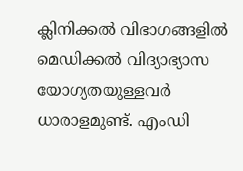ക്ലിനിക്കൽ വിഭാഗങ്ങളിൽ മെഡിക്കൽ വിദ്യാഭ്യാസ യോഗ്യതയുള്ളവർ ധാരാളമുണ്ട്. എംഡി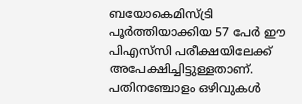ബയോകെമിസ്ട്രി പൂർത്തിയാക്കിയ 57 പേർ ഈ പിഎസ്‌സി പരീക്ഷയിലേക്ക് അപേക്ഷിച്ചിട്ടുള്ളതാണ്. പതിനഞ്ചോളം ഒഴിവുകൾ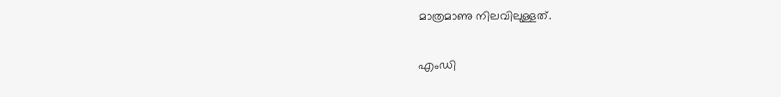മാത്രമാണു നിലവിലുള്ളത്.

എംഡി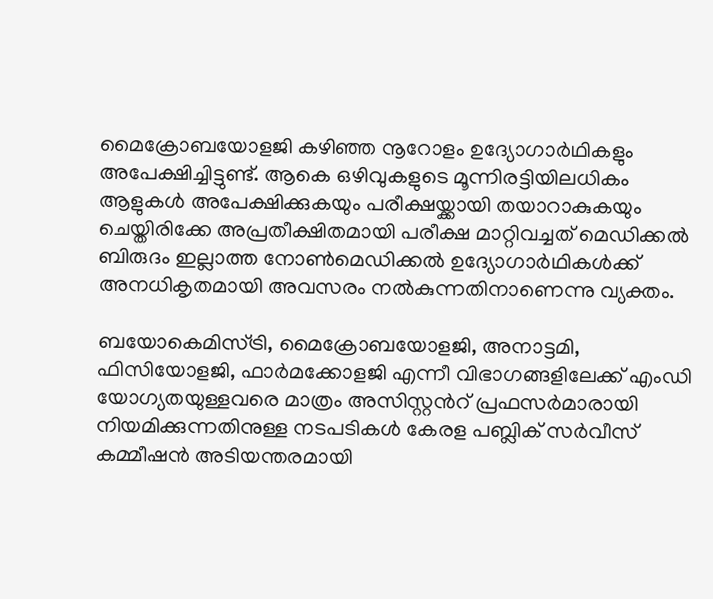മൈക്രോബയോളജി കഴിഞ്ഞ നൂറോളം ഉദ്യോഗാർഥികളും അപേക്ഷിച്ചിട്ടുണ്ട്. ആകെ ഒഴിവുകളുടെ മൂന്നിരട്ടിയിലധികം ആളുകൾ അപേക്ഷിക്കുകയും പരീക്ഷയ്ക്കായി തയാറാകുകയും ചെയ്തിരിക്കേ അപ്രതീക്ഷിതമായി പരീക്ഷ മാറ്റിവച്ചത് മെഡിക്കൽ ബിരുദം ഇല്ലാത്ത നോണ്‍മെഡിക്കൽ ഉദ്യോഗാർഥികൾക്ക് അനധികൃതമായി അവസരം നൽകുന്നതിനാണെന്നു വ്യക്തം.

ബയോകെമിസ്ട്രി, മൈക്രോബയോളജി, അനാട്ടമി, ഫിസിയോളജി, ഫാർമക്കോളജി എന്നീ വിഭാഗങ്ങളിലേക്ക് എംഡി യോഗ്യതയുള്ളവരെ മാത്രം അസിസ്റ്റന്‍റ് പ്രഫസർമാരായി നിയമിക്കുന്നതിനുള്ള നടപടികൾ കേരള പബ്ലിക് സർവീസ് കമ്മീഷൻ അടിയന്തരമായി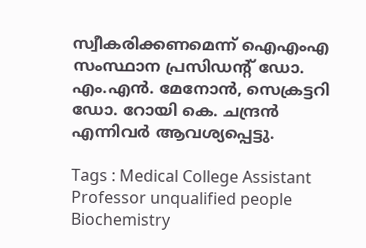സ്വീകരിക്കണമെന്ന് ഐഎംഎ സംസ്ഥാന പ്രസിഡന്‍റ് ഡോ. എം.എൻ. മേനോൻ, സെക്രട്ടറി ഡോ. റോയി കെ. ചന്ദ്രൻ എന്നിവർ ആവശ്യപ്പെട്ടു.

Tags : Medical College Assistant Professor unqualified people Biochemistry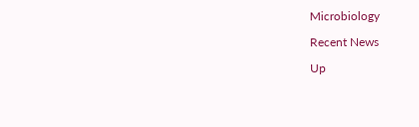Microbiology

Recent News

Up